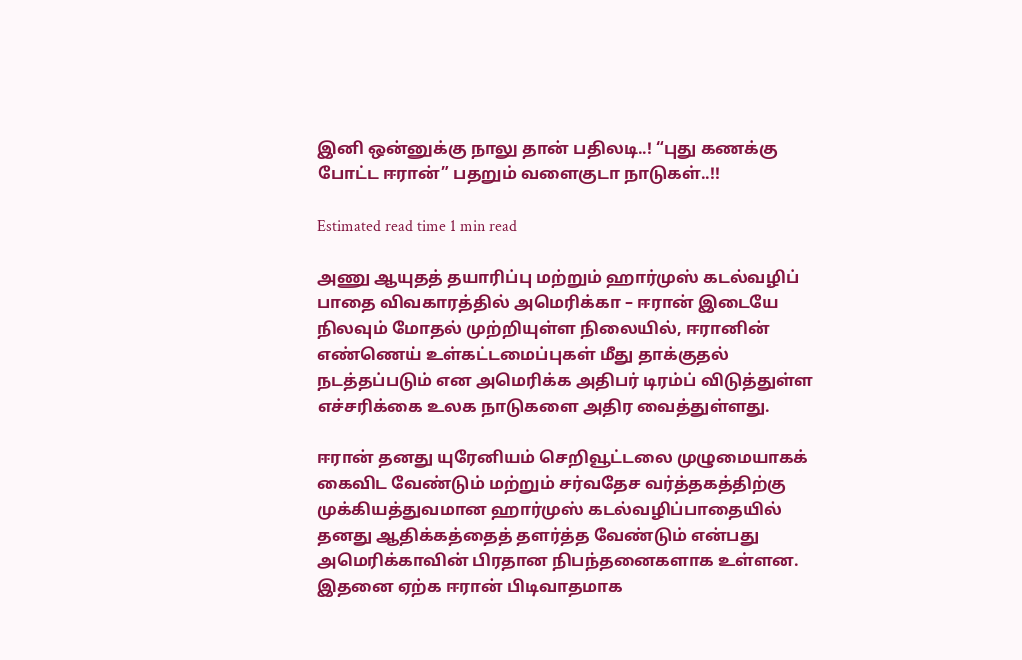இனி ஒன்னுக்கு நாலு தான் பதிலடி..! “புது கணக்கு போட்ட ஈரான்” பதறும் வளைகுடா நாடுகள்..!!

Estimated read time 1 min read

அணு ஆயுதத் தயாரிப்பு மற்றும் ஹார்முஸ் கடல்வழிப் பாதை விவகாரத்தில் அமெரிக்கா – ஈரான் இடையே நிலவும் மோதல் முற்றியுள்ள நிலையில், ஈரானின் எண்ணெய் உள்கட்டமைப்புகள் மீது தாக்குதல் நடத்தப்படும் என அமெரிக்க அதிபர் டிரம்ப் விடுத்துள்ள எச்சரிக்கை உலக நாடுகளை அதிர வைத்துள்ளது.

ஈரான் தனது யுரேனியம் செறிவூட்டலை முழுமையாகக் கைவிட வேண்டும் மற்றும் சர்வதேச வர்த்தகத்திற்கு முக்கியத்துவமான ஹார்முஸ் கடல்வழிப்பாதையில் தனது ஆதிக்கத்தைத் தளர்த்த வேண்டும் என்பது அமெரிக்காவின் பிரதான நிபந்தனைகளாக உள்ளன. இதனை ஏற்க ஈரான் பிடிவாதமாக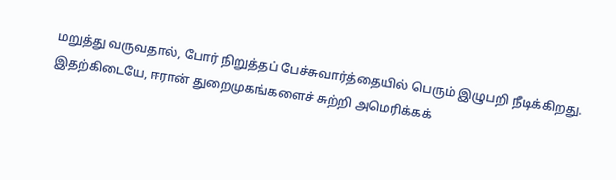மறுத்து வருவதால், போர் நிறுத்தப் பேச்சுவார்த்தையில் பெரும் இழுபறி நீடிக்கிறது. இதற்கிடையே, ஈரான் துறைமுகங்களைச் சுற்றி அமெரிக்கக்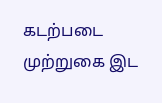கடற்படை முற்றுகை இட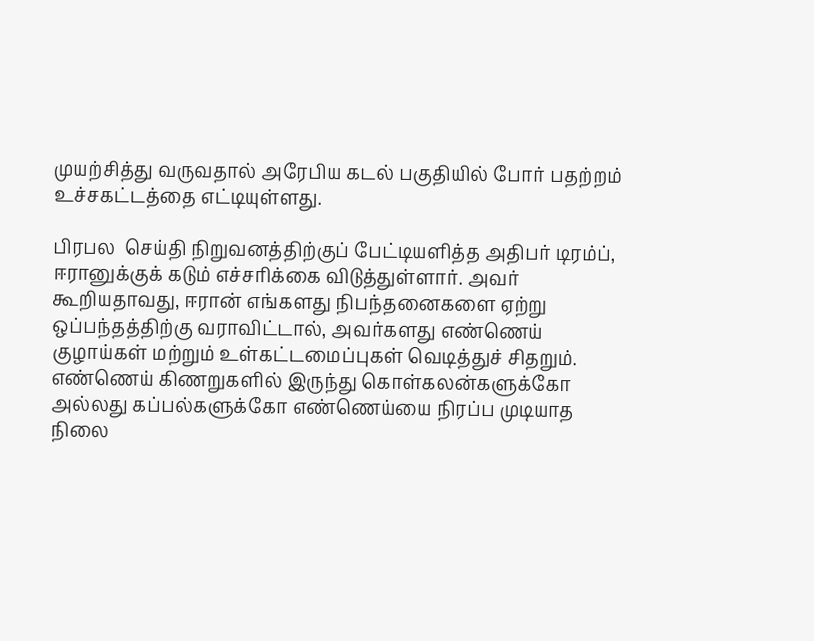முயற்சித்து வருவதால் அரேபிய கடல் பகுதியில் போர் பதற்றம் உச்சகட்டத்தை எட்டியுள்ளது.

பிரபல  செய்தி நிறுவனத்திற்குப் பேட்டியளித்த அதிபர் டிரம்ப், ஈரானுக்குக் கடும் எச்சரிக்கை விடுத்துள்ளார். அவர் கூறியதாவது, ஈரான் எங்களது நிபந்தனைகளை ஏற்று ஒப்பந்தத்திற்கு வராவிட்டால், அவர்களது எண்ணெய் குழாய்கள் மற்றும் உள்கட்டமைப்புகள் வெடித்துச் சிதறும். எண்ணெய் கிணறுகளில் இருந்து கொள்கலன்களுக்கோ அல்லது கப்பல்களுக்கோ எண்ணெய்யை நிரப்ப முடியாத நிலை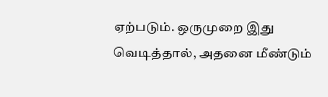ஏற்படும். ஒருமுறை இது வெடித்தால், அதனை மீண்டும்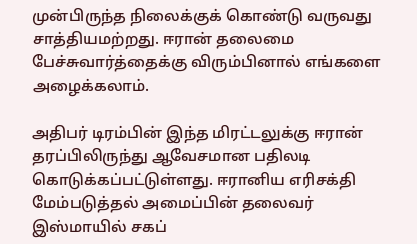முன்பிருந்த நிலைக்குக் கொண்டு வருவது சாத்தியமற்றது. ஈரான் தலைமை பேச்சுவார்த்தைக்கு விரும்பினால் எங்களை அழைக்கலாம்.

அதிபர் டிரம்பின் இந்த மிரட்டலுக்கு ஈரான் தரப்பிலிருந்து ஆவேசமான பதிலடி கொடுக்கப்பட்டுள்ளது. ஈரானிய எரிசக்தி மேம்படுத்தல் அமைப்பின் தலைவர் இஸ்மாயில் சகப்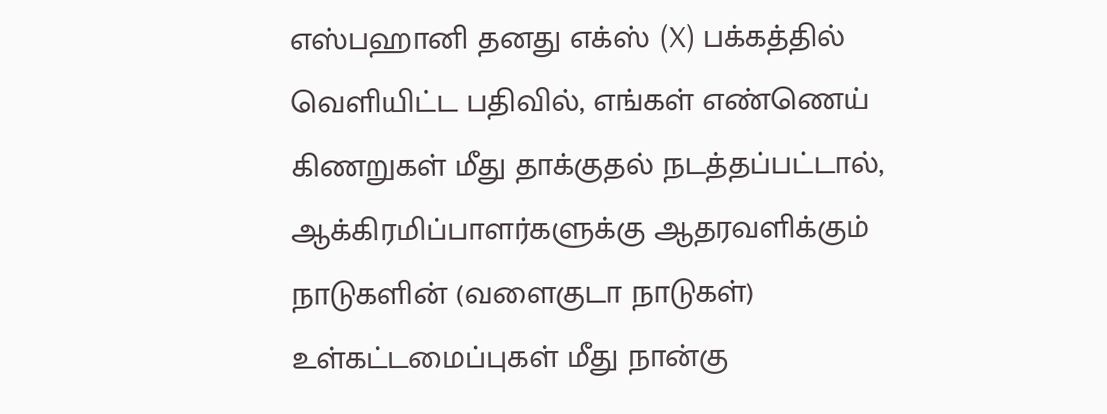எஸ்பஹானி தனது எக்ஸ் (X) பக்கத்தில் வெளியிட்ட பதிவில், எங்கள் எண்ணெய் கிணறுகள் மீது தாக்குதல் நடத்தப்பட்டால், ஆக்கிரமிப்பாளர்களுக்கு ஆதரவளிக்கும் நாடுகளின் (வளைகுடா நாடுகள்) உள்கட்டமைப்புகள் மீது நான்கு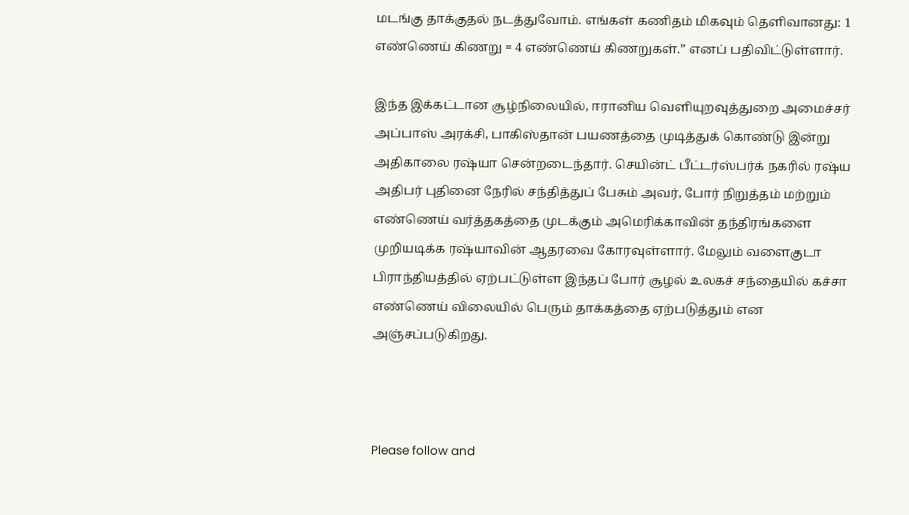மடங்கு தாக்குதல் நடத்துவோம். எங்கள் கணிதம் மிகவும் தெளிவானது: 1 எண்ணெய் கிணறு = 4 எண்ணெய் கிணறுகள்.” எனப் பதிவிட்டுள்ளார்.

இந்த இக்கட்டான சூழ்நிலையில், ஈரானிய வெளியுறவுத்துறை அமைச்சர் அப்பாஸ் அரக்சி, பாகிஸ்தான் பயணத்தை முடித்துக் கொண்டு இன்று அதிகாலை ரஷ்யா சென்றடைந்தார். செயின்ட் பீட்டர்ஸ்பர்க் நகரில் ரஷ்ய அதிபர் புதினை நேரில் சந்தித்துப் பேசும் அவர், போர் நிறுத்தம் மற்றும் எண்ணெய் வர்த்தகத்தை முடக்கும் அமெரிக்காவின் தந்திரங்களை முறியடிக்க ரஷ்யாவின் ஆதரவை கோரவுள்ளார். மேலும் வளைகுடா பிராந்தியத்தில் ஏற்பட்டுள்ள இந்தப் போர் சூழல் உலகச் சந்தையில் கச்சா எண்ணெய் விலையில் பெரும் தாக்கத்தை ஏற்படுத்தும் என அஞ்சப்படுகிறது.



Please follow and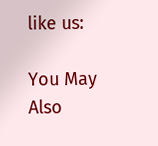like us:

You May Also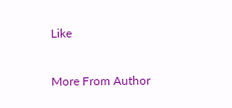Like

More From Author